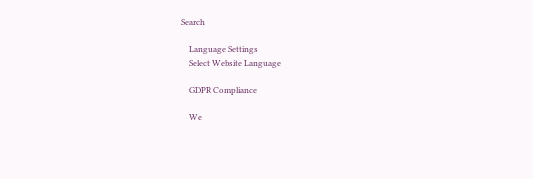Search

    Language Settings
    Select Website Language

    GDPR Compliance

    We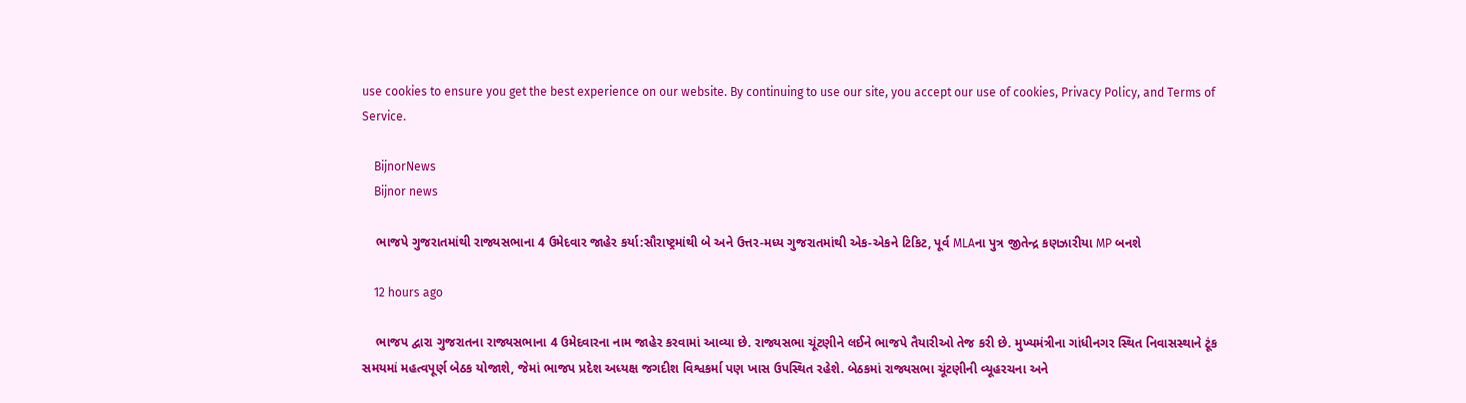use cookies to ensure you get the best experience on our website. By continuing to use our site, you accept our use of cookies, Privacy Policy, and Terms of Service.

    BijnorNews
    Bijnor news

    ભાજપે ગુજરાતમાંથી રાજ્યસભાના 4 ઉમેદવાર જાહેર કર્યા:સૌરાષ્ટ્રમાંથી બે અને ઉત્તર-મધ્ય ગુજરાતમાંથી એક-એકને ટિકિટ, પૂર્વ MLAના પુત્ર જીતેન્દ્ર કણઝારીયા MP બનશે

    12 hours ago

    ભાજપ દ્વારા ગુજરાતના રાજ્યસભાના 4 ઉમેદવારના નામ જાહેર કરવામાં આવ્યા છે. રાજ્યસભા ચૂંટણીને લઈને ભાજપે તૈયારીઓ તેજ કરી છે. મુખ્યમંત્રીના ગાંધીનગર સ્થિત નિવાસસ્થાને ટૂંક સમયમાં મહત્વપૂર્ણ બેઠક યોજાશે, જેમાં ભાજપ પ્રદેશ અધ્યક્ષ જગદીશ વિશ્વકર્મા પણ ખાસ ઉપસ્થિત રહેશે. બેઠકમાં રાજ્યસભા ચૂંટણીની વ્યૂહરચના અને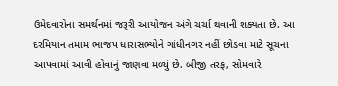ઉમેદવારોના સમર્થનમાં જરૂરી આયોજન અંગે ચર્ચા થવાની શક્યતા છે. આ દરમિયાન તમામ ભાજપ ધારાસભ્યોને ગાંધીનગર નહીં છોડવા માટે સૂચના આપવામાં આવી હોવાનું જાણવા મળ્યું છે. બીજી તરફ, સોમવારે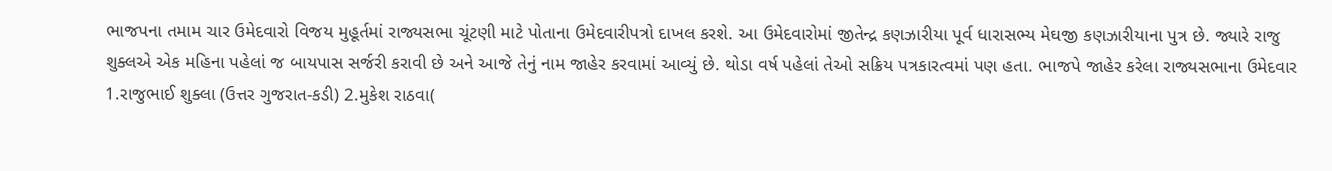ભાજપના તમામ ચાર ઉમેદવારો વિજય મુહૂર્તમાં રાજ્યસભા ચૂંટણી માટે પોતાના ઉમેદવારીપત્રો દાખલ કરશે. આ ઉમેદવારોમાં જીતેન્દ્ર કણઝારીયા પૂર્વ ધારાસભ્ય મેઘજી કણઝારીયાના પુત્ર છે. જ્યારે રાજુ શુક્લએ એક મહિના પહેલાં જ બાયપાસ સર્જરી કરાવી છે અને આજે તેનું નામ જાહેર કરવામાં આવ્યું છે. થોડા વર્ષ પહેલાં તેઓ સક્રિય પત્રકારત્વમાં પણ હતા. ભાજપે જાહેર કરેલા રાજ્યસભાના ઉમેદવાર 1.રાજુભાઈ શુક્લા (ઉત્તર ગુજરાત-કડી) 2.મુકેશ રાઠવા(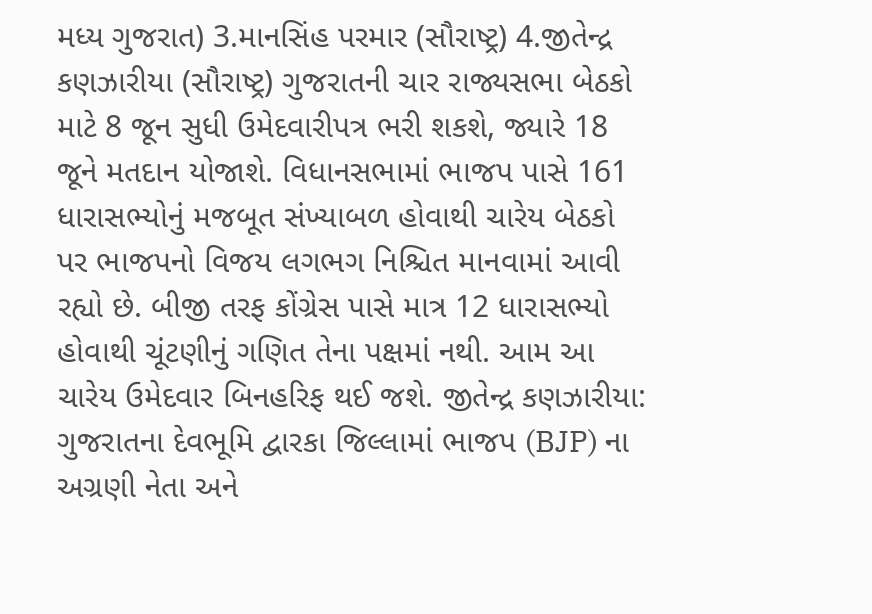મધ્ય ગુજરાત) 3.માનસિંહ પરમાર (સૌરાષ્ટ્ર) 4.જીતેન્દ્ર કણઝારીયા (સૌરાષ્ટ્ર) ગુજરાતની ચાર રાજ્યસભા બેઠકો માટે 8 જૂન સુધી ઉમેદવારીપત્ર ભરી શકશે, જ્યારે 18 જૂને મતદાન યોજાશે. વિધાનસભામાં ભાજપ પાસે 161 ધારાસભ્યોનું મજબૂત સંખ્યાબળ હોવાથી ચારેય બેઠકો પર ભાજપનો વિજય લગભગ નિશ્ચિત માનવામાં આવી રહ્યો છે. બીજી તરફ કોંગ્રેસ પાસે માત્ર 12 ધારાસભ્યો હોવાથી ચૂંટણીનું ગણિત તેના પક્ષમાં નથી. આમ આ ચારેય ઉમેદવાર બિનહરિફ થઈ જશે. જીતેન્દ્ર કણઝારીયા: ગુજરાતના દેવભૂમિ દ્વારકા જિલ્લામાં ભાજપ (BJP) ના અગ્રણી નેતા અને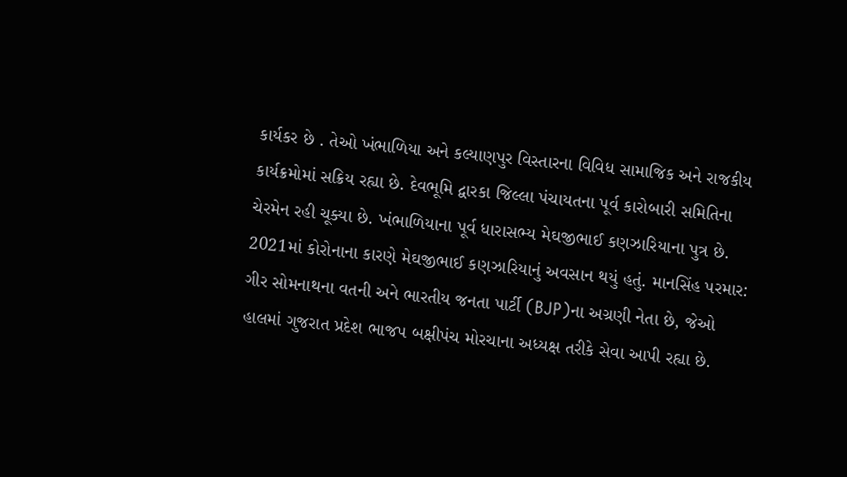કાર્યકર છે . તેઓ ખંભાળિયા અને કલ્યાણપુર વિસ્તારના વિવિધ સામાજિક અને રાજકીય કાર્યક્રમોમાં સક્રિય રહ્યા છે. દેવભૂમિ દ્વારકા જિલ્લા પંચાયતના પૂર્વ કારોબારી સમિતિના ચેરમેન રહી ચૂક્યા છે. ખંભાળિયાના પૂર્વ ધારાસભ્ય મેઘજીભાઈ કણઝારિયાના પુત્ર છે. 2021માં કોરોનાના કારણે મેઘજીભાઈ કણઝારિયાનું અવસાન થયું હતું. માનસિંહ પરમાર: ગીર સોમનાથના વતની અને ભારતીય જનતા પાર્ટી (BJP)ના અગ્રણી નેતા છે, જેઓ હાલમાં ગુજરાત પ્રદેશ ભાજપ બક્ષીપંચ મોરચાના અધ્યક્ષ તરીકે સેવા આપી રહ્યા છે.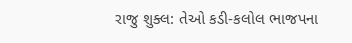રાજુ શુક્લ: તેઓ કડી-કલોલ ભાજપના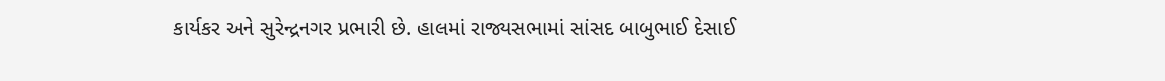કાર્યકર અને સુરેન્દ્રનગર પ્રભારી છે. હાલમાં રાજ્યસભામાં સાંસદ બાબુભાઈ દેસાઈ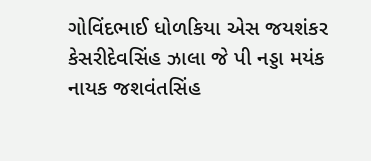ગોવિંદભાઈ ધોળકિયા એસ જયશંકર કેસરીદેવસિંહ ઝાલા જે પી નડ્ડા મયંક નાયક જશવંતસિંહ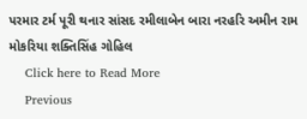પરમાર ટર્મ પૂરી થનાર સાંસદ રમીલાબેન બારા નરહરિ અમીન રામ મોકરિયા શક્તિસિંહ ગોહિલ
    Click here to Read More
    Previous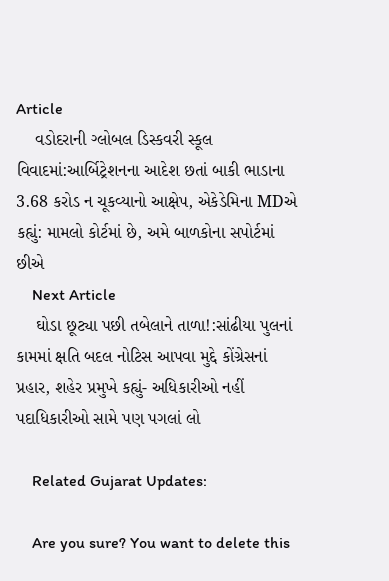Article
    વડોદરાની ગ્લોબલ ડિસ્કવરી સ્કૂલ વિવાદમાં:આર્બિટ્રેશનના આદેશ છતાં બાકી ભાડાના 3.68 કરોડ ન ચૂકવ્યાનો આક્ષેપ, એકેડેમિના MDએ કહ્યું: મામલો કોર્ટમાં છે, અમે બાળકોના સપોર્ટમાં છીએ
    Next Article
    ઘોડા છૂટ્યા પછી તબેલાને તાળા!:સાંઢીયા પુલનાં કામમાં ક્ષતિ બદલ નોટિસ આપવા મુદ્દે કોંગ્રેસનાં પ્રહાર, શહેર પ્રમુખે કહ્યું- અધિકારીઓ નહીં પદાધિકારીઓ સામે પણ પગલાં લો

    Related Gujarat Updates:

    Are you sure? You want to delete this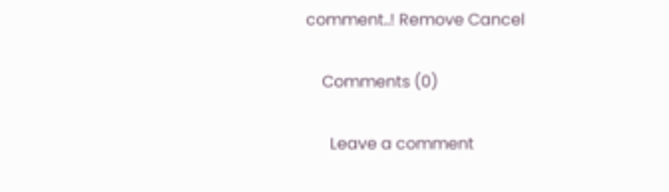comment..! Remove Cancel

    Comments (0)

      Leave a comment